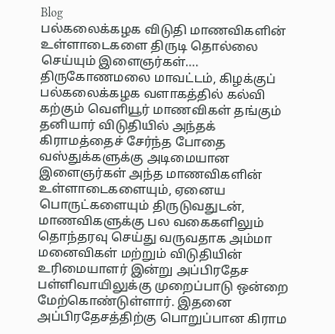Blog
பல்கலைக்கழக விடுதி மாணவிகளின் உள்ளாடைகளை திருடி தொல்லை செய்யும் இளைஞர்கள்….
திருகோணமலை மாவட்டம், கிழக்குப் பல்கலைக்கழக வளாகத்தில் கல்வி கற்கும் வெளியூர் மாணவிகள் தங்கும் தனியார் விடுதியில் அந்தக் கிராமத்தைச் சேர்ந்த போதை வஸ்துக்களுக்கு அடிமையான இளைஞர்கள் அந்த மாணவிகளின் உள்ளாடைகளையும், ஏனைய பொருட்களையும் திருடுவதுடன், மாணவிகளுக்கு பல வகைகளிலும் தொந்தரவு செய்து வருவதாக அம்மா மனைவிகள் மற்றும் விடுதியின் உரிமையாளர் இன்று அப்பிரதேச பள்ளிவாயிலுக்கு முறைப்பாடு ஒன்றை மேற்கொண்டுள்ளார். இதனை அப்பிரதேசத்திற்கு பொறுப்பான கிராம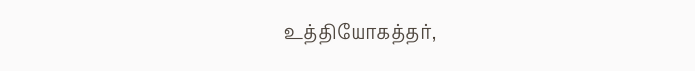உத்தியோகத்தர்,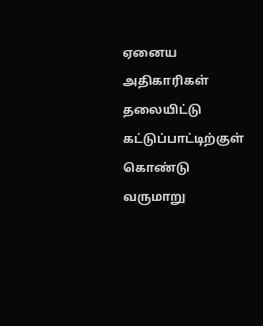ஏனைய அதிகாரிகள் தலையிட்டு கட்டுப்பாட்டிற்குள் கொண்டு வருமாறு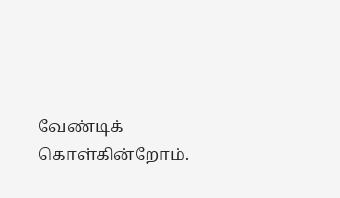வேண்டிக் கொள்கின்றோம்.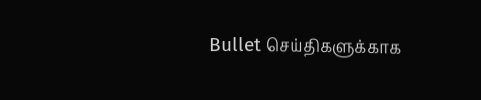Bullet செய்திகளுக்காக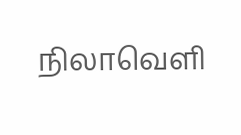நிலாவெளி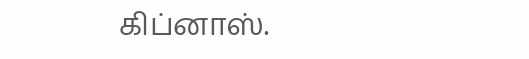கிப்னாஸ்.